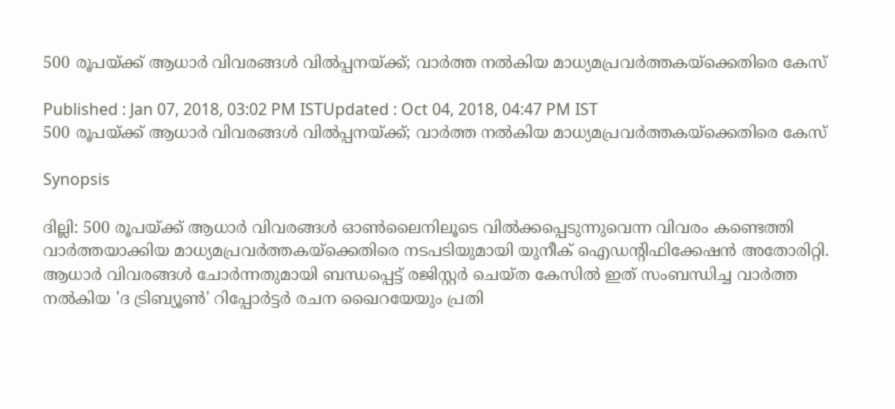500 രൂപയ്‌ക്ക് ആധാര്‍ വിവരങ്ങള്‍ വില്‍പ്പനയ്‌ക്ക്; വാര്‍ത്ത നല്‍കിയ മാധ്യമപ്രവര്‍ത്തകയ്‌ക്കെതിരെ കേസ്

Published : Jan 07, 2018, 03:02 PM ISTUpdated : Oct 04, 2018, 04:47 PM IST
500 രൂപയ്‌ക്ക് ആധാര്‍ വിവരങ്ങള്‍ വില്‍പ്പനയ്‌ക്ക്; വാര്‍ത്ത നല്‍കിയ മാധ്യമപ്രവര്‍ത്തകയ്‌ക്കെതിരെ കേസ്

Synopsis

ദില്ലി: 500 രൂപയ്‌ക്ക് ആധാര്‍ വിവരങ്ങള്‍ ഓണ്‍ലൈനിലൂടെ വില്‍ക്കപ്പെടുന്നുവെന്ന വിവരം കണ്ടെത്തി വാര്‍ത്തയാക്കിയ മാധ്യമപ്രവര്‍ത്തകയ്‌ക്കെതിരെ നടപടിയുമായി യുനീക് ഐഡന്റിഫിക്കേഷന്‍ അതോരിറ്റി. ആധാര്‍ വിവരങ്ങള്‍ ചോര്‍ന്നതുമായി ബന്ധപ്പെട്ട് രജിസ്റ്റര്‍ ചെയ്ത കേസില്‍ ഇത് സംബന്ധിച്ച വാര്‍ത്ത നല്‍കിയ 'ദ ട്രിബ്യൂണ്‍' റിപ്പോര്‍ട്ടര്‍ രചന ഖൈറയേയും പ്രതി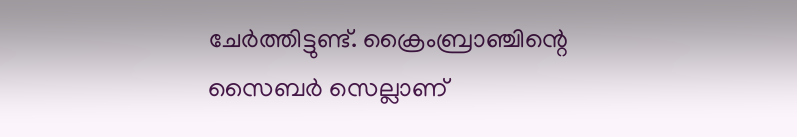ചേര്‍ത്തിട്ടുണ്ട്. ക്രൈംബ്രാഞ്ചിന്റെ സൈബര്‍ സെല്ലാണ്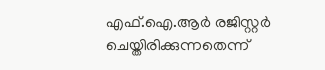എഫ്.ഐ.ആര്‍ രജിസ്റ്റര്‍ ചെയ്തിരിക്കുന്നതെന്ന്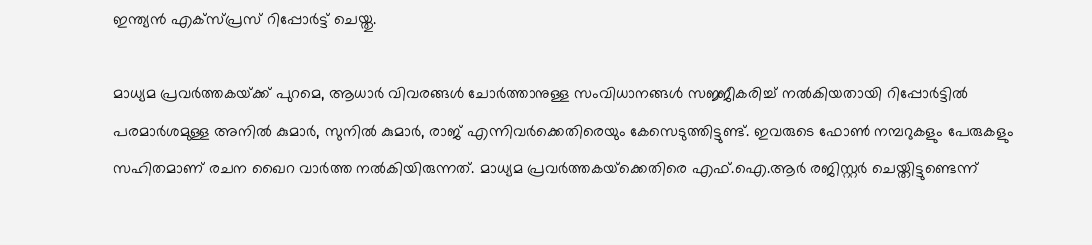ഇന്ത്യന്‍ എക്‌സ്‍പ്രസ് റിപ്പോര്‍ട്ട് ചെയ്തു.

മാധ്യമ പ്രവര്‍ത്തകയ്‌ക്ക് പുറമെ, ആധാര്‍ വിവരങ്ങള്‍ ചോര്‍ത്താനുള്ള സംവിധാനങ്ങള്‍ സജ്ജീകരിച്ച് നല്‍കിയതായി റിപ്പോര്‍ട്ടില്‍ പരമാര്‍ശമുള്ള അനില്‍ കുമാര്‍, സുനില്‍ കുമാര്‍, രാജ് എന്നിവര്‍ക്കെതിരെയും കേസെടുത്തിട്ടുണ്ട്. ഇവരുടെ ഫോണ്‍ നമ്പറുകളും പേരുകളും സഹിതമാണ് രചന ഖൈറ വാര്‍ത്ത നല്‍കിയിരുന്നത്. മാധ്യമ പ്രവര്‍ത്തകയ്‌ക്കെതിരെ എഫ്.ഐ.ആര്‍ രജിസ്റ്റര്‍ ചെയ്തിട്ടുണ്ടെന്ന്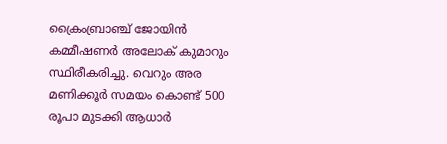ക്രൈംബ്രാഞ്ച് ജോയിന്‍ കമ്മീഷണര്‍ അലോക് കുമാറും സ്ഥിരീകരിച്ചു. വെറും അര മണിക്കൂര്‍ സമയം കൊണ്ട് 500 രൂപാ മുടക്കി ആധാര്‍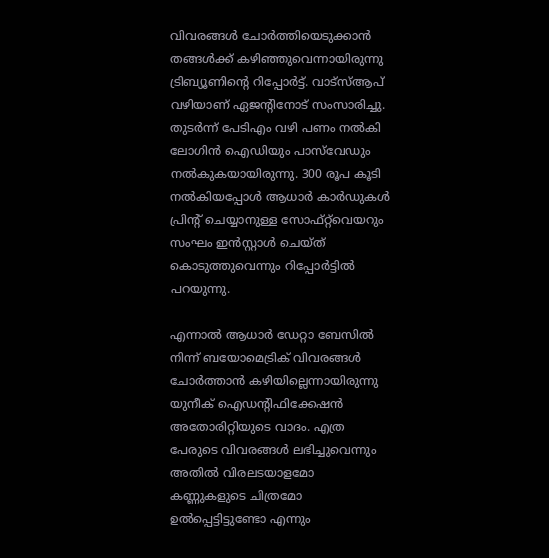വിവരങ്ങള്‍ ചോര്‍ത്തിയെടുക്കാന്‍ തങ്ങള്‍ക്ക് കഴിഞ്ഞുവെന്നായിരുന്നു ട്രിബ്യൂണിന്റെ റിപ്പോര്‍ട്ട്. വാട്സ്ആപ് വഴിയാണ് ഏജന്റിനോട് സംസാരിച്ചു. തുടര്‍ന്ന് പേടിഎം വഴി പണം നല്‍കി ലോഗിന്‍ ഐഡിയും പാസ്‍വേഡും നല്‍കുകയായിരുന്നു. 300 രൂപ കൂടി നല്‍കിയപ്പോള്‍ ആധാര്‍ കാര്‍ഡുകള്‍ പ്രിന്റ് ചെയ്യാനുള്ള സോഫ്റ്റ്‍വെയറും സംഘം ഇന്‍സ്റ്റാള്‍ ചെയ്ത് കൊടുത്തുവെന്നും റിപ്പോര്‍ട്ടില്‍ പറയുന്നു.

എന്നാല്‍ ആധാര്‍ ഡേറ്റാ ബേസില്‍ നിന്ന് ബയോമെട്രിക് വിവരങ്ങള്‍ ചോര്‍ത്താന്‍ കഴിയില്ലെന്നായിരുന്നു യുനീക് ഐഡന്റിഫിക്കേഷന്‍ അതോരിറ്റിയുടെ വാദം. എത്ര പേരുടെ വിവരങ്ങള്‍ ലഭിച്ചുവെന്നും അതില്‍ വിരലടയാളമോ കണ്ണുകളുടെ ചിത്രമോ ഉല്‍പ്പെട്ടിട്ടുണ്ടോ എന്നും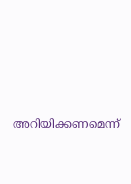അറിയിക്കണമെന്ന്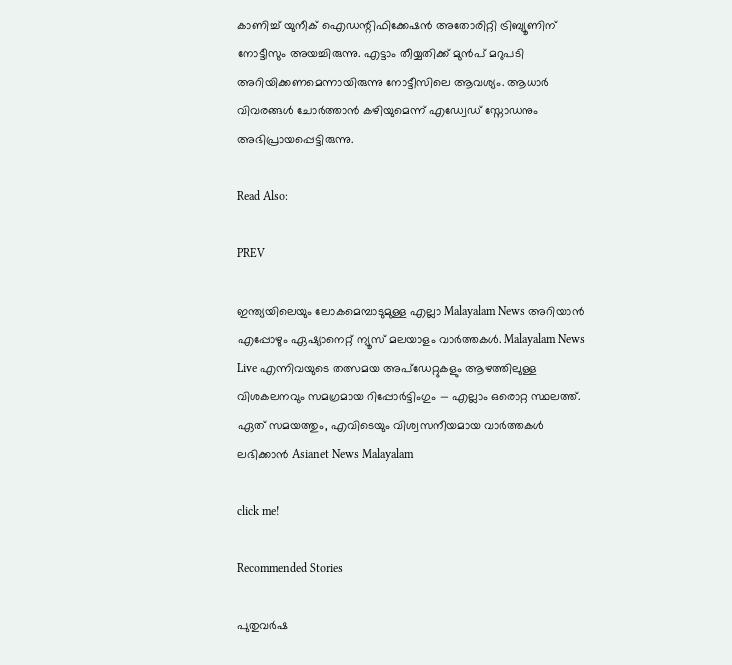കാണിച്ച് യുനീക് ഐഡന്റിഫിക്കേഷന്‍ അതോരിറ്റി ട്രിബ്യൂണിന് നോട്ടീസും അയച്ചിരുന്നു. എട്ടാം തീയ്യതിക്ക് മുന്‍പ് മറുപടി അറിയിക്കണമെന്നായിരുന്നു നോട്ടീസിലെ ആവശ്യം. ആധാര്‍ വിവരങ്ങള്‍ ചോര്‍ത്താന്‍ കഴിയുമെന്ന് എഡ്വേഡ് സ്നോഡനും അഭിപ്രായപ്പെട്ടിരുന്നു.

Read Also:

PREV

ഇന്ത്യയിലെയും ലോകമെമ്പാടുമുള്ള എല്ലാ Malayalam News അറിയാൻ എപ്പോഴും ഏഷ്യാനെറ്റ് ന്യൂസ് മലയാളം വാർത്തകൾ. Malayalam News Live എന്നിവയുടെ തത്സമയ അപ്‌ഡേറ്റുകളും ആഴത്തിലുള്ള വിശകലനവും സമഗ്രമായ റിപ്പോർട്ടിംഗും — എല്ലാം ഒരൊറ്റ സ്ഥലത്ത്. ഏത് സമയത്തും, എവിടെയും വിശ്വസനീയമായ വാർത്തകൾ ലഭിക്കാൻ Asianet News Malayalam

click me!

Recommended Stories

പുതുവർഷ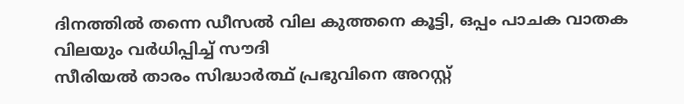ദിനത്തിൽ തന്നെ ഡീസൽ വില കുത്തനെ കൂട്ടി, ഒപ്പം പാചക വാതക വിലയും വർധിപ്പിച്ച് സൗദി
സീരിയൽ താരം സിദ്ധാർത്ഥ് പ്രഭുവിനെ അറസ്റ്റ്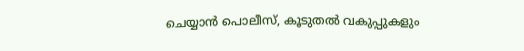ചെയ്യാൻ പൊലീസ്, കൂടുതൽ വകുപ്പുകളും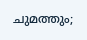ചുമത്തും;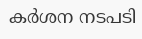കർശന നടപടി